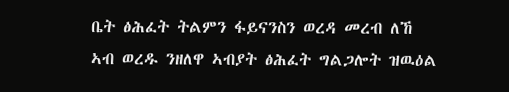ቤት ፅሕፈት ትልምን ፋይናንስን ወረዳ መረብ ለኸ ኣብ ወረዱ ንዘለዋ ኣብያት ፅሕፈት ግልጋሎት ዝዉዕል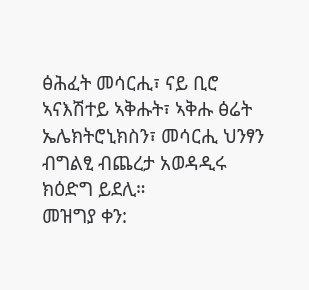ፅሕፈት መሳርሒ፣ ናይ ቢሮ ኣናእሽተይ ኣቅሑት፣ ኣቅሑ ፅሬት ኤሌክትሮኒክስን፣ መሳርሒ ህንፃን ብግልፂ ብጨረታ አወዳዲሩ ክዕድግ ይደሊ።
መዝግያ ቀን: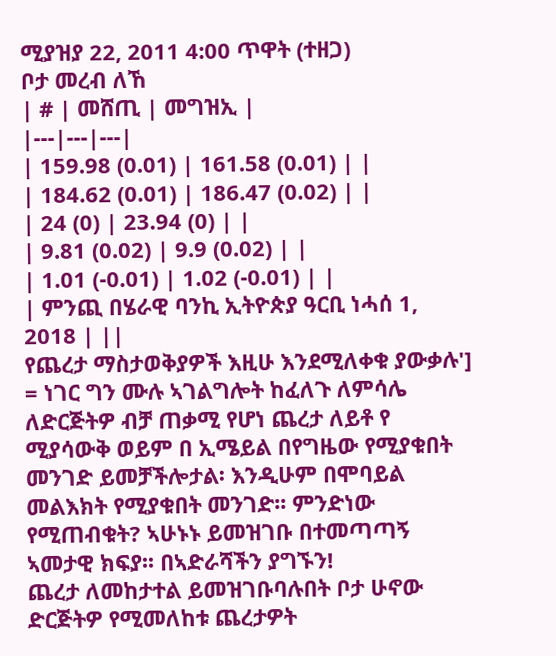ሚያዝያ 22, 2011 4:00 ጥዋት (ተዘጋ)
ቦታ መረብ ለኸ
| # | መሸጢ | መግዝኢ |
|---|---|---|
| 159.98 (0.01) | 161.58 (0.01) | |
| 184.62 (0.01) | 186.47 (0.02) | |
| 24 (0) | 23.94 (0) | |
| 9.81 (0.02) | 9.9 (0.02) | |
| 1.01 (-0.01) | 1.02 (-0.01) | |
| ምንጪ በሄራዊ ባንኪ ኢትዮጵያ ዓርቢ ነሓሰ 1, 2018 | ||
የጨረታ ማስታወቅያዎች እዚሁ እንደሚለቀቁ ያውቃሉ'] = ነገር ግን ሙሉ ኣገልግሎት ከፈለጉ ለምሳሌ ለድርጅትዎ ብቻ ጠቃሚ የሆነ ጨረታ ለይቶ የ ሚያሳውቅ ወይም በ ኢሜይል በየግዜው የሚያቁበት መንገድ ይመቻችሎታል፡ እንዲሁም በሞባይል መልእክት የሚያቁበት መንገድ፡፡ ምንድነው የሚጠብቁት? ኣሁኑኑ ይመዝገቡ በተመጣጣኝ ኣመታዊ ክፍያ፡፡ በኣድራሻችን ያግኙን!
ጨረታ ለመከታተል ይመዝገቡባሉበት ቦታ ሁኖው ድርጅትዎ የሚመለከቱ ጨረታዎት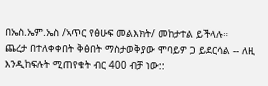በኤስ.ኤም.ኤስ /ኣጥር የፅሁፍ መልእክት/ መከታተል ይችላሉ።
ጨረታ በተለቀቀበት ቅፅበት ማስታወቅያው ሞባይዎ ጋ ይደርሳል -- ለዚ እንዲከፍሉት ሚጠየቁት ብር 400 ብቻ ነው::